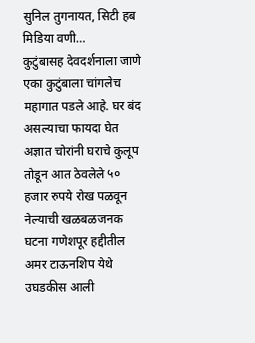सुनिल तुगनायत, सिटी हब मिडिया वणी…
कुटुंबासह देवदर्शनाला जाणे एका कुटुंबाला चांगलेच महागात पडले आहे. घर बंद असल्याचा फायदा घेत अज्ञात चोरांनी घराचे कुलूप तोडून आत ठेवलेले ५० हजार रुपये रोख पळवून नेल्याची खळबळजनक घटना गणेशपूर हद्दीतील अमर टाऊनशिप येथे उघडकीस आली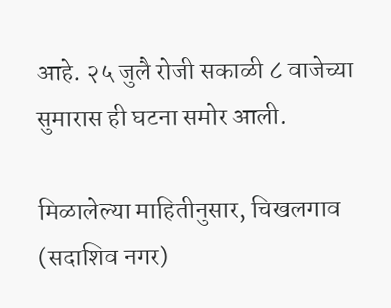आहे. २५ जुलै रोजी सकाळी ८ वाजेच्या सुमारास ही घटना समोर आली.

मिळालेल्या माहितीनुसार, चिखलगाव (सदाशिव नगर)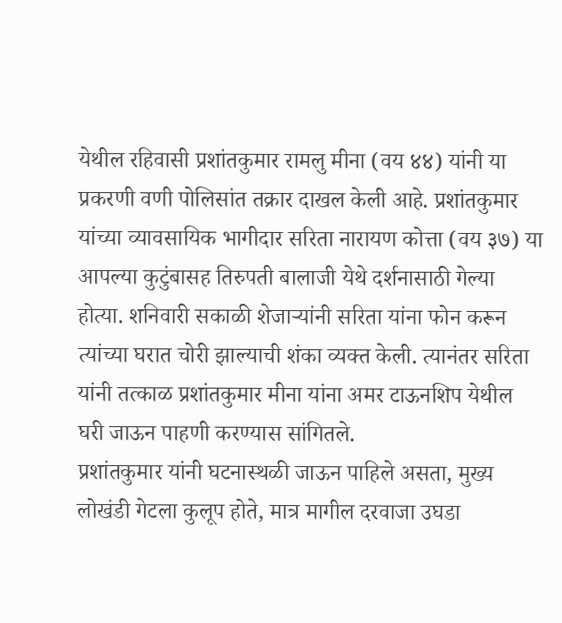येथील रहिवासी प्रशांतकुमार रामलु मीना (वय ४४) यांनी या प्रकरणी वणी पोलिसांत तक्रार दाखल केली आहे. प्रशांतकुमार यांच्या व्यावसायिक भागीदार सरिता नारायण कोत्ता (वय ३७) या आपल्या कुटुंबासह तिरुपती बालाजी येथे दर्शनासाठी गेल्या होत्या. शनिवारी सकाळी शेजाऱ्यांनी सरिता यांना फोन करून त्यांच्या घरात चोरी झाल्याची शंका व्यक्त केली. त्यानंतर सरिता यांनी तत्काळ प्रशांतकुमार मीना यांना अमर टाऊनशिप येथील घरी जाऊन पाहणी करण्यास सांगितले.
प्रशांतकुमार यांनी घटनास्थळी जाऊन पाहिले असता, मुख्य लोखंडी गेटला कुलूप होते, मात्र मागील दरवाजा उघडा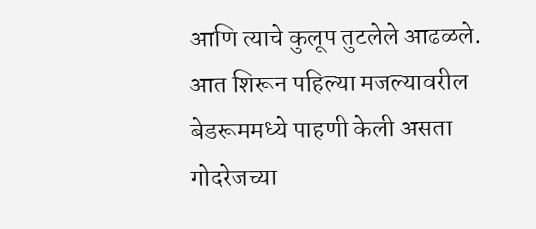आणि त्याचे कुलूप तुटलेले आढळले. आत शिरून पहिल्या मजल्यावरील बेडरूममध्ये पाहणी केली असता गोदरेजच्या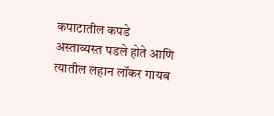कपाटातील कपडे अस्ताव्यस्त पडले होते आणि त्यातील लहान लॉकर गायब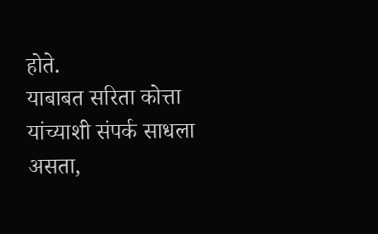होते.
याबाबत सरिता कोत्ता यांच्याशी संपर्क साधला असता,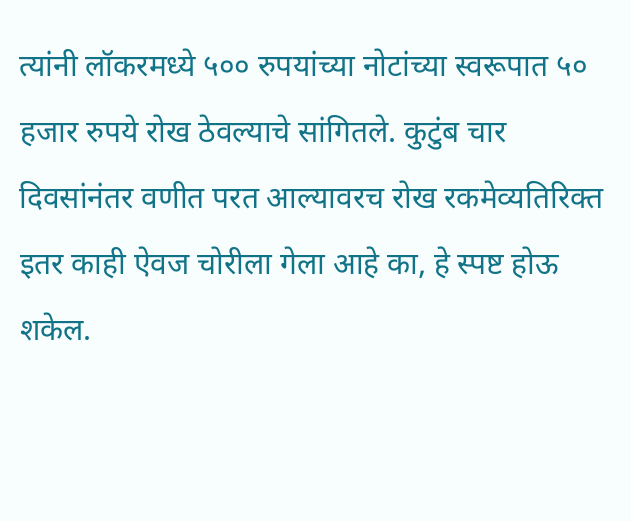त्यांनी लॉकरमध्ये ५०० रुपयांच्या नोटांच्या स्वरूपात ५० हजार रुपये रोख ठेवल्याचे सांगितले. कुटुंब चार दिवसांनंतर वणीत परत आल्यावरच रोख रकमेव्यतिरिक्त इतर काही ऐवज चोरीला गेला आहे का, हे स्पष्ट होऊ शकेल.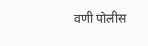वणी पोलीस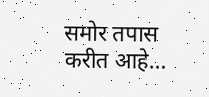समोर तपास करीत आहे…